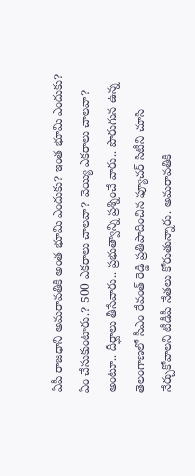ఏపీ రాజధాని అమరావతికి అంత భూమి ఎందుకు? ఇంత భూమి ఎందుకు? ఏం చేసుకుంటారు.? 500 ఎకరాలు చాలవా? వెయ్యి ఎకరాలు చాలవా? అంటూ.. దీర్ఘాలు తీసేవారు.. ప్రభుత్వాన్ని ప్రశ్నించే వారు.. పొరుగున ఉన్న తెలంగాణలో సీఎం రేవంత్ రెడ్డి ప్రతిపాదించిన ఫ్యూచర్ సిటీని చూసి నేర్చుకోవాలని టీడీపీ నేతలు కోరుతున్నారు. అమరావతికి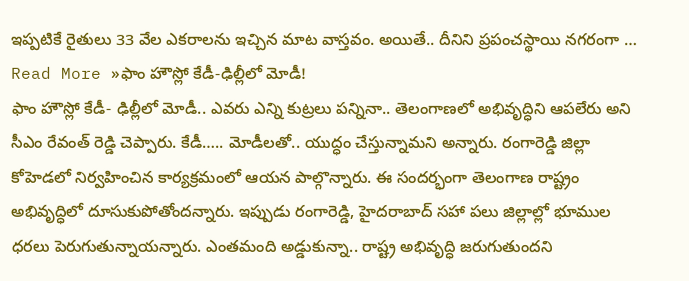ఇప్పటికే రైతులు 33 వేల ఎకరాలను ఇచ్చిన మాట వాస్తవం. అయితే.. దీనిని ప్రపంచస్థాయి నగరంగా …
Read More »ఫాం హౌస్లో కేడీ-ఢిల్లీలో మోడీ!
ఫాం హౌస్లో కేడీ- ఢిల్లీలో మోడీ.. ఎవరు ఎన్ని కుట్రలు పన్నినా.. తెలంగాణలో అభివృద్ధిని ఆపలేరు అని సీఎం రేవంత్ రెడ్డి చెప్పారు. కేడీ….. మోడీలతో.. యుద్ధం చేస్తున్నామని అన్నారు. రంగారెడ్డి జిల్లా కోహెడలో నిర్వహించిన కార్యక్రమంలో ఆయన పాల్గొన్నారు. ఈ సందర్భంగా తెలంగాణ రాష్ట్రం అభివృద్ధిలో దూసుకుపోతోందన్నారు. ఇప్పుడు రంగారెడ్డి, హైదరాబాద్ సహా పలు జిల్లాల్లో భూముల ధరలు పెరుగుతున్నాయన్నారు. ఎంతమంది అడ్డుకున్నా.. రాష్ట్ర అభివృద్ధి జరుగుతుందని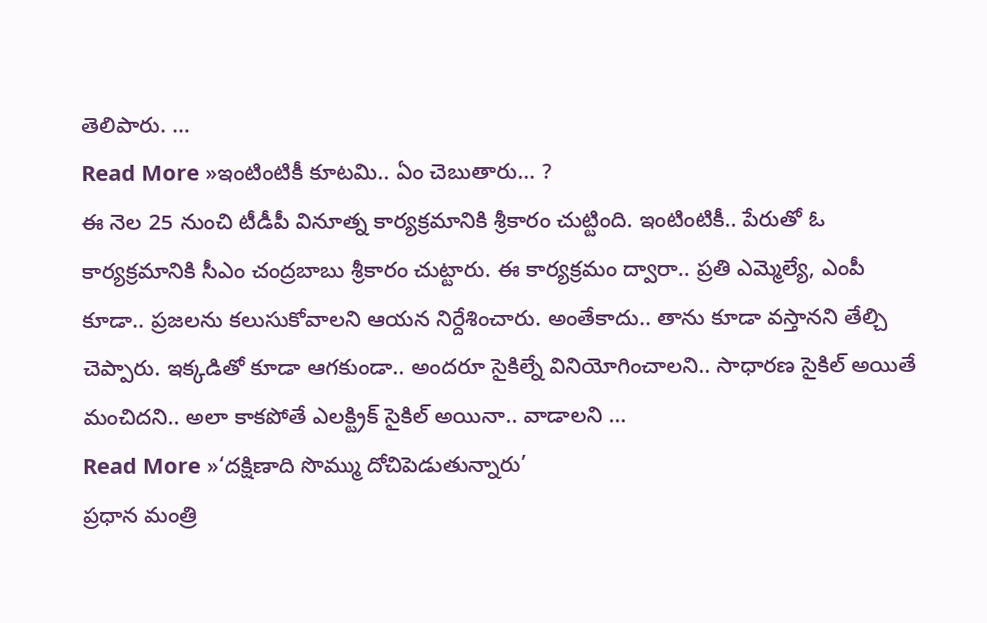తెలిపారు. …
Read More »ఇంటింటికీ కూటమి.. ఏం చెబుతారు… ?
ఈ నెల 25 నుంచి టీడీపీ వినూత్న కార్యక్రమానికి శ్రీకారం చుట్టింది. ఇంటింటికీ.. పేరుతో ఓ కార్యక్రమానికి సీఎం చంద్రబాబు శ్రీకారం చుట్టారు. ఈ కార్యక్రమం ద్వారా.. ప్రతి ఎమ్మెల్యే, ఎంపీ కూడా.. ప్రజలను కలుసుకోవాలని ఆయన నిర్దేశించారు. అంతేకాదు.. తాను కూడా వస్తానని తేల్చి చెప్పారు. ఇక్కడితో కూడా ఆగకుండా.. అందరూ సైకిల్నే వినియోగించాలని.. సాధారణ సైకిల్ అయితే మంచిదని.. అలా కాకపోతే ఎలక్ట్రిక్ సైకిల్ అయినా.. వాడాలని …
Read More »‘దక్షిణాది సొమ్ము దోచిపెడుతున్నారు’
ప్రధాన మంత్రి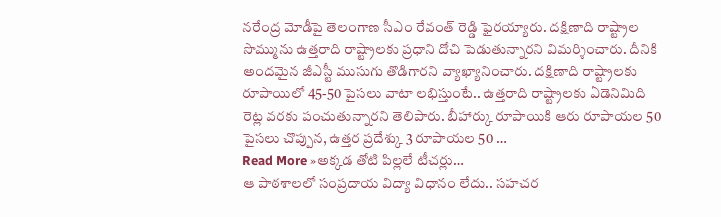నరేంద్ర మోడీపై తెలంగాణ సీఎం రేవంత్ రెడ్డి ఫైరయ్యారు. దక్షిణాది రాష్ట్రాల సొమ్మును ఉత్తరాది రాష్ట్రాలకు ప్రధాని దోచి పెడుతున్నారని విమర్శించారు. దీనికి అందమైన జీఎస్టీ ముసుగు తొడిగారని వ్యాఖ్యానించారు. దక్షిణాది రాష్ట్రాలకు రూపాయిలో 45-50 పైసలు వాటా లభిస్తుంటే.. ఉత్తరాది రాష్ట్రాలకు ఏడెనిమిది రెట్ల వరకు పంచుతున్నారని తెలిపారు. బీహార్కు రూపాయికి ఆరు రూపాయల 50 పైసలు చొప్పున, ఉత్తర ప్రదేశ్కు 3 రూపాయల 50 …
Read More »అక్కడ తోటి పిల్లలే టీచర్లు…
ఆ పాఠశాలలో సంప్రదాయ విద్యా విధానం లేదు.. సహచర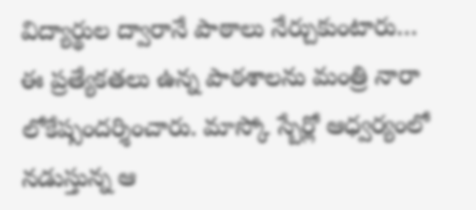విద్యార్థుల ద్వారానే పాఠాలు నేర్చుకుంటారు… ఈ ప్రత్యేకతలు ఉన్న పాఠశాలను మంత్రి నారా లోకేష్సందర్శించారు. మాస్కో స్బేర్లో ఆధ్వర్యంలో నడుస్తున్న ఆ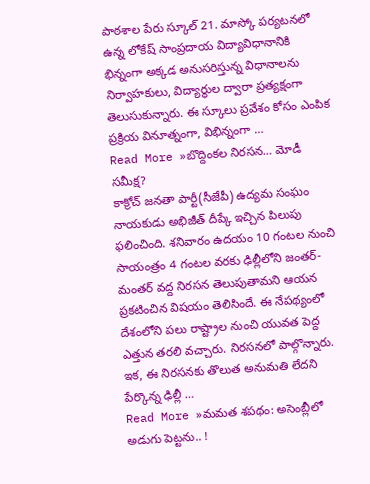పాఠశాల పేరు స్కూల్ 21. మాస్కో పర్యటనలో ఉన్న లోకేష్ సాంప్రదాయ విద్యావిధానానికి భిన్నంగా అక్కడ అనుసరిస్తున్న విధానాలను నిర్వాహకులు, విద్యార్థుల ద్వారా ప్రత్యక్షంగా తెలుసుకున్నారు. ఈ స్కూలు ప్రవేశం కోసం ఎంపిక ప్రక్రియ వినూత్నంగా, విభిన్నంగా …
Read More »బొద్దింకల నిరసన… మోడీ సమీక్ష?
కాక్రోచ్ జనతా పార్టీ(సీజేపీ) ఉద్యమ సంఘం నాయకుడు అభిజీత్ దీప్కే ఇచ్చిన పిలుపు ఫలించింది. శనివారం ఉదయం 10 గంటల నుంచి సాయంత్రం 4 గంటల వరకు ఢిల్లీలోని జంతర్-మంతర్ వద్ద నిరసన తెలుపుతామని ఆయన ప్రకటించిన విషయం తెలిసిందే. ఈ నేపథ్యంలో దేశంలోని పలు రాష్ట్రాల నుంచి యువత పెద్ద ఎత్తున తరలి వచ్చారు. నిరసనలో పాల్గొన్నారు. ఇక, ఈ నిరసనకు తొలుత అనుమతి లేదని పేర్కొన్న ఢిల్లీ …
Read More »మమత శపథం: అసెంబ్లీలో అడుగు పెట్టను.. !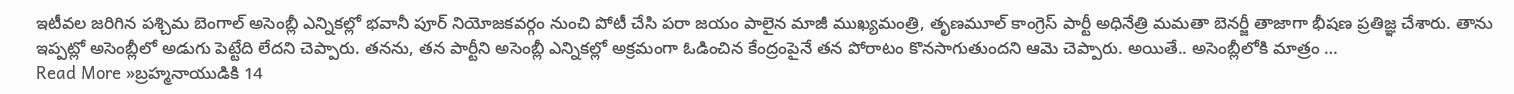ఇటీవల జరిగిన పశ్చిమ బెంగాల్ అసెంబ్లీ ఎన్నికల్లో భవానీ పూర్ నియోజకవర్గం నుంచి పోటీ చేసి పరా జయం పాలైన మాజీ ముఖ్యమంత్రి, తృణమూల్ కాంగ్రెస్ పార్టీ అధినేత్రి మమతా బెనర్జీ తాజాగా భీషణ ప్రతిజ్ఞ చేశారు. తాను ఇప్పట్లో అసెంబ్లీలో అడుగు పెట్టేది లేదని చెప్పారు. తనను, తన పార్టీని అసెంబ్లీ ఎన్నికల్లో అక్రమంగా ఓడించిన కేంద్రంపైనే తన పోరాటం కొనసాగుతుందని ఆమె చెప్పారు. అయితే.. అసెంబ్లీలోకి మాత్రం …
Read More »బ్రహ్మనాయుడికి 14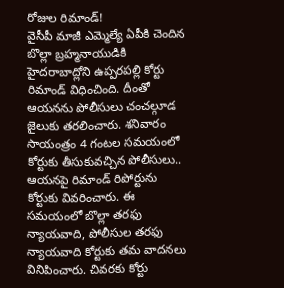రోజుల రిమాండ్!
వైసీపీ మాజీ ఎమ్మెల్యే ఏపీకి చెందిన బొల్లా బ్రహ్మనాయుడికి హైదరాబాద్లోని ఉప్పరపల్లి కోర్టు రిమాండ్ విధించింది. దీంతో ఆయనను పోలీసులు చంచల్గూడ జైలుకు తరలించారు. శనివారం సాయంత్రం 4 గంటల సమయంలో కోర్టుకు తీసుకువచ్చిన పోలీసులు.. ఆయనపై రిమాండ్ రిపోర్టును కోర్టుకు వివరించారు. ఈ సమయంలో బొల్లా తరఫు న్యాయవాది, పోలీసుల తరఫు న్యాయవాది కోర్టుకు తమ వాదనలు వినిపించారు. చివరకు కోర్టు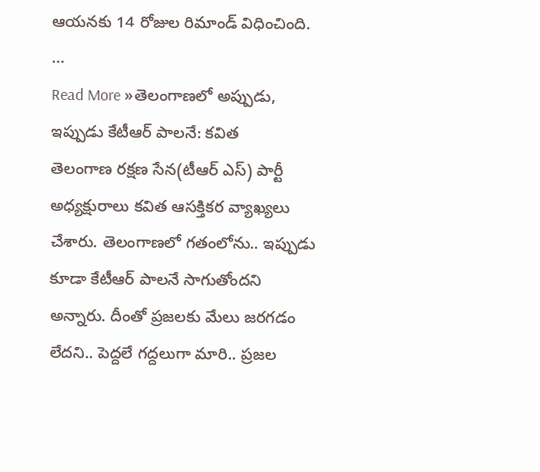ఆయనకు 14 రోజుల రిమాండ్ విధించింది. …
Read More »తెలంగాణలో అప్పుడు, ఇప్పుడు కేటీఆర్ పాలనే: కవిత
తెలంగాణ రక్షణ సేన(టీఆర్ ఎస్) పార్టీ అధ్యక్షురాలు కవిత ఆసక్తికర వ్యాఖ్యలు చేశారు. తెలంగాణలో గతంలోను.. ఇప్పుడు కూడా కేటీఆర్ పాలనే సాగుతోందని అన్నారు. దీంతో ప్రజలకు మేలు జరగడం లేదని.. పెద్దలే గద్దలుగా మారి.. ప్రజల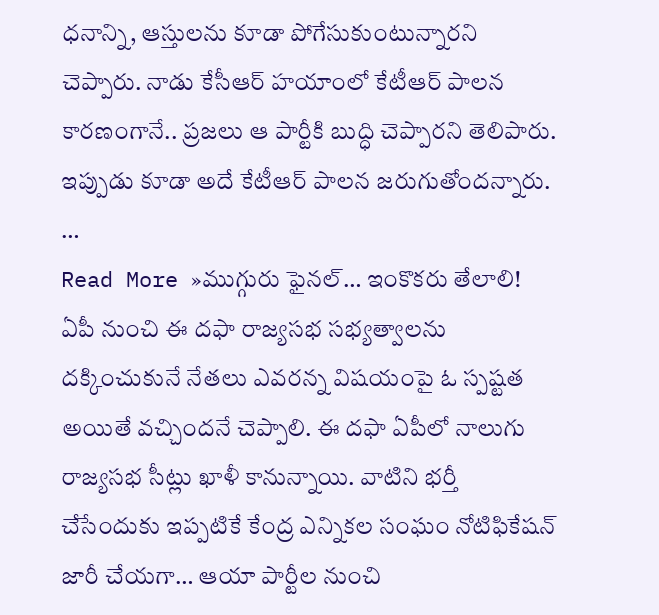ధనాన్ని, ఆస్తులను కూడా పోగేసుకుంటున్నారని చెప్పారు. నాడు కేసీఆర్ హయాంలో కేటీఆర్ పాలన కారణంగానే.. ప్రజలు ఆ పార్టీకి బుద్ధి చెప్పారని తెలిపారు. ఇప్పుడు కూడా అదే కేటీఆర్ పాలన జరుగుతోందన్నారు. …
Read More »ముగ్గురు ఫైనల్… ఇంకొకరు తేలాలి!
ఏపీ నుంచి ఈ దఫా రాజ్యసభ సభ్యత్వాలను దక్కించుకునే నేతలు ఎవరన్న విషయంపై ఓ స్పష్టత అయితే వచ్చిందనే చెప్పాలి. ఈ దఫా ఏపీలో నాలుగు రాజ్యసభ సీట్లు ఖాళీ కానున్నాయి. వాటిని భర్తీ చేసేందుకు ఇప్పటికే కేంద్ర ఎన్నికల సంఘం నోటిఫికేషన్ జారీ చేయగా… ఆయా పార్టీల నుంచి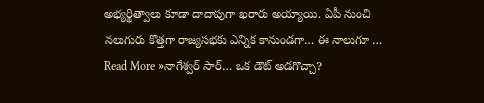అభ్యర్థిత్వాలు కూడా దాదాపుగా ఖరారు అయ్యాయి. ఏపీ నుంచి నలుగురు కొత్తగా రాజ్యసభకు ఎన్నిక కానుండగా… ఈ నాలుగూ …
Read More »నాగేశ్వర్ సార్… ఒక డౌట్ అడగొచ్చా?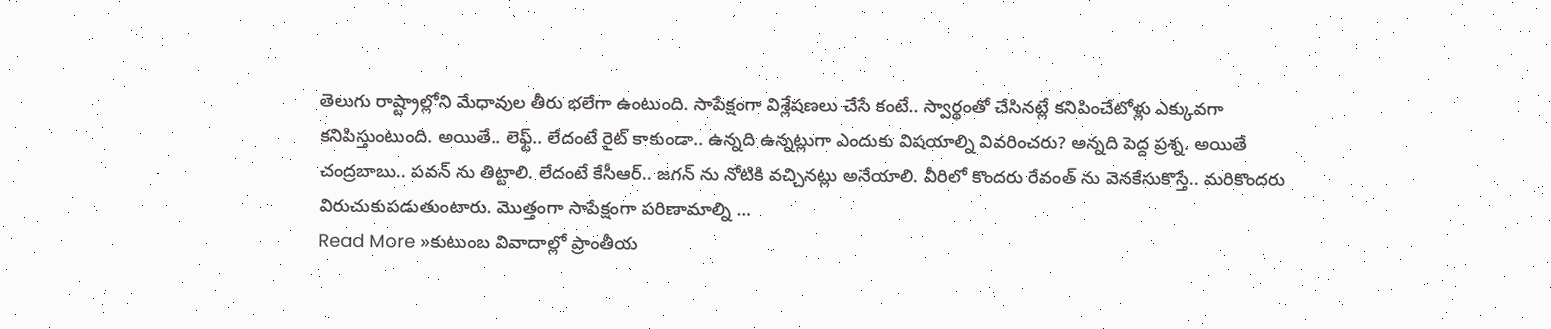తెలుగు రాష్ట్రాల్లోని మేధావుల తీరు భలేగా ఉంటుంది. సాపేక్షంగా విశ్లేషణలు చేసే కంటే.. స్వార్థంతో చేసినట్లే కనిపించేటోళ్లు ఎక్కువగా కనిపిస్తుంటుంది. అయితే.. లెఫ్ట్.. లేదంటే రైట్ కాకుండా.. ఉన్నది ఉన్నట్లుగా ఎందుకు విషయాల్ని వివరించరు? అన్నది పెద్ద ప్రశ్న. అయితే చంద్రబాబు.. పవన్ ను తిట్టాలి. లేదంటే కేసీఆర్.. జగన్ ను నోటికి వచ్చినట్లు అనేయాలి. వీరిలో కొందరు రేవంత్ ను వెనకేసుకొస్తే.. మరికొందరు విరుచుకుపడుతుంటారు. మొత్తంగా సాపేక్షంగా పరిణామాల్ని …
Read More »కుటుంబ వివాదాల్లో ప్రాంతీయ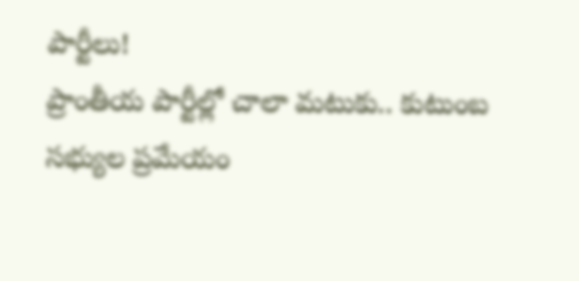పార్టీలు!
ప్రాంతీయ పార్టీల్లో చాలా మటుకు.. కుటుంబ సభ్యుల ప్రమేయం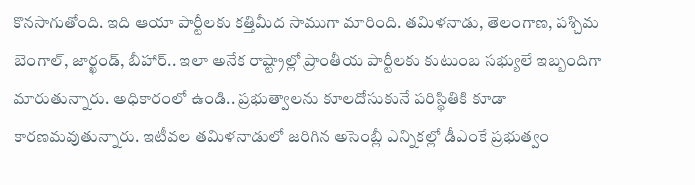కొనసాగుతోంది. ఇది ఆయా పార్టీలకు కత్తిమీద సాముగా మారింది. తమిళనాడు, తెలంగాణ, పశ్చిమ బెంగాల్, జార్ఖండ్, బీహార్.. ఇలా అనేక రాష్ట్రాల్లో ప్రాంతీయ పార్టీలకు కుటుంబ సభ్యులే ఇబ్బందిగా మారుతున్నారు. అధికారంలో ఉండి.. ప్రభుత్వాలను కూలదోసుకునే పరిస్థితికి కూడా కారణమవుతున్నారు. ఇటీవల తమిళనాడులో జరిగిన అసెంబ్లీ ఎన్నికల్లో డీఎంకే ప్రభుత్వం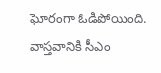ఘోరంగా ఓడిపోయింది. వాస్తవానికి సీఎం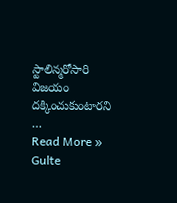స్టాలిన్మరోసారి విజయం దక్కించుకుంటారని …
Read More »
Gulte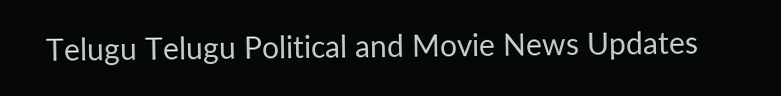Telugu Telugu Political and Movie News Updates